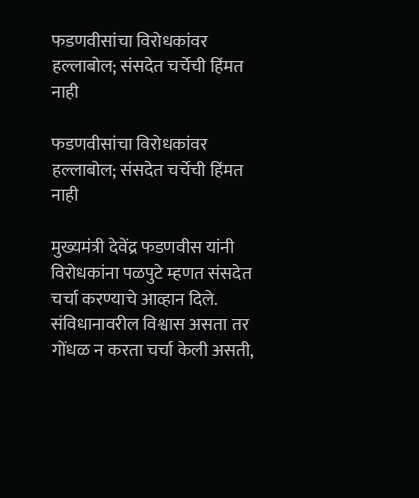फडणवीसांचा विरोधकांवर हल्लाबोल; संसदेत चर्चेची हिंमत नाही

फडणवीसांचा विरोधकांवर हल्लाबोल; संसदेत चर्चेची हिंमत नाही

मुख्यमंत्री देवेंद्र फडणवीस यांनी विरोधकांना पळपुटे म्हणत संसदेत चर्चा करण्याचे आव्हान दिले. संविधानावरील विश्वास असता तर गोंधळ न करता चर्चा केली असती,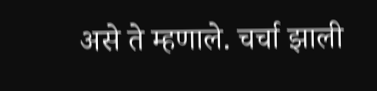असे ते म्हणाले. चर्चा झाली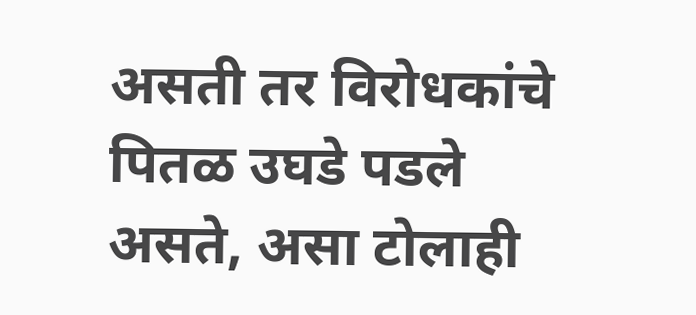असती तर विरोधकांचे पितळ उघडे पडले असते, असा टोलाही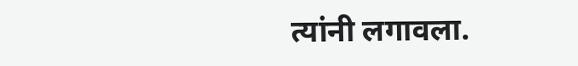त्यांनी लगावला.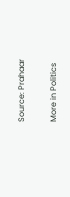Source: Prahaar

More in Politics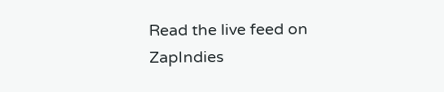Read the live feed on ZapIndies